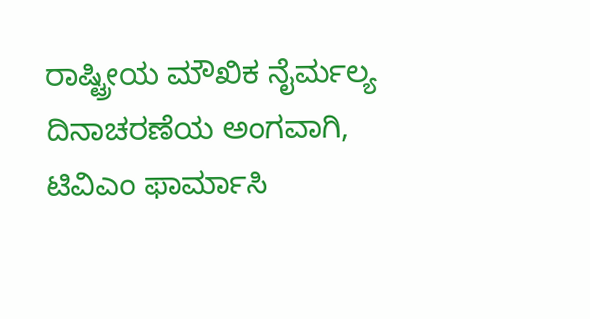ರಾಷ್ಟ್ರೀಯ ಮೌಖಿಕ ನೈರ್ಮಲ್ಯ ದಿನಾಚರಣೆಯ ಅಂಗವಾಗಿ, ಟಿವಿಎಂ ಫಾರ್ಮಾಸಿ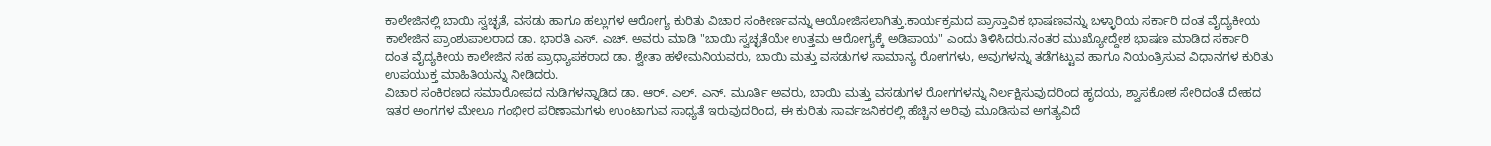ಕಾಲೇಜಿನಲ್ಲಿ ಬಾಯಿ ಸ್ವಚ್ಛತೆ, ವಸಡು ಹಾಗೂ ಹಲ್ಲುಗಳ ಆರೋಗ್ಯ ಕುರಿತು ವಿಚಾರ ಸಂಕೀರ್ಣವನ್ನು ಆಯೋಜಿಸಲಾಗಿತ್ತು.ಕಾರ್ಯಕ್ರಮದ ಪ್ರಾಸ್ತಾವಿಕ ಭಾಷಣವನ್ನು ಬಳ್ಳಾರಿಯ ಸರ್ಕಾರಿ ದಂತ ವೈದ್ಯಕೀಯ ಕಾಲೇಜಿನ ಪ್ರಾಂಶುಪಾಲರಾದ ಡಾ. ಭಾರತಿ ಎಸ್. ಎಚ್. ಅವರು ಮಾಡಿ "ಬಾಯಿ ಸ್ವಚ್ಛತೆಯೇ ಉತ್ತಮ ಆರೋಗ್ಯಕ್ಕೆ ಅಡಿಪಾಯ" ಎಂದು ತಿಳಿಸಿದರು.ನಂತರ ಮುಖ್ಯೋದ್ದೇಶ ಭಾಷಣ ಮಾಡಿದ ಸರ್ಕಾರಿ ದಂತ ವೈದ್ಯಕೀಯ ಕಾಲೇಜಿನ ಸಹ ಪ್ರಾಧ್ಯಾಪಕರಾದ ಡಾ. ಶ್ವೇತಾ ಹಳೇಮನಿಯವರು, ಬಾಯಿ ಮತ್ತು ವಸಡುಗಳ ಸಾಮಾನ್ಯ ರೋಗಗಳು, ಅವುಗಳನ್ನು ತಡೆಗಟ್ಟುವ ಹಾಗೂ ನಿಯಂತ್ರಿಸುವ ವಿಧಾನಗಳ ಕುರಿತು ಉಪಯುಕ್ತ ಮಾಹಿತಿಯನ್ನು ನೀಡಿದರು.
ವಿಚಾರ ಸಂಕಿರಣದ ಸಮಾರೋಪದ ನುಡಿಗಳನ್ನಾಡಿದ ಡಾ. ಆರ್. ಎಲ್. ಎನ್. ಮೂರ್ತಿ ಅವರು, ಬಾಯಿ ಮತ್ತು ವಸಡುಗಳ ರೋಗಗಳನ್ನು ನಿರ್ಲಕ್ಷಿಸುವುದರಿಂದ ಹೃದಯ, ಶ್ವಾಸಕೋಶ ಸೇರಿದಂತೆ ದೇಹದ ಇತರ ಅಂಗಗಳ ಮೇಲೂ ಗಂಭೀರ ಪರಿಣಾಮಗಳು ಉಂಟಾಗುವ ಸಾಧ್ಯತೆ ಇರುವುದರಿಂದ, ಈ ಕುರಿತು ಸಾರ್ವಜನಿಕರಲ್ಲಿ ಹೆಚ್ಚಿನ ಅರಿವು ಮೂಡಿಸುವ ಅಗತ್ಯವಿದೆ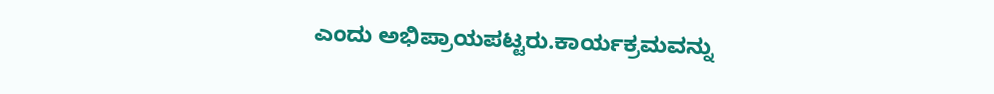ಎಂದು ಅಭಿಪ್ರಾಯಪಟ್ಟರು.ಕಾರ್ಯಕ್ರಮವನ್ನು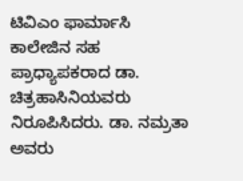ಟಿವಿಎಂ ಫಾರ್ಮಾಸಿ ಕಾಲೇಜಿನ ಸಹ ಪ್ರಾಧ್ಯಾಪಕರಾದ ಡಾ. ಚಿತ್ರಹಾಸಿನಿಯವರು ನಿರೂಪಿಸಿದರು. ಡಾ. ನಮ್ರತಾ ಅವರು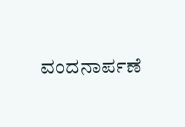ವಂದನಾರ್ಪಣೆ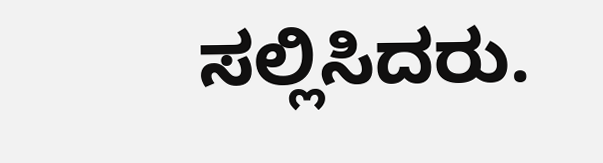ಸಲ್ಲಿಸಿದರು.